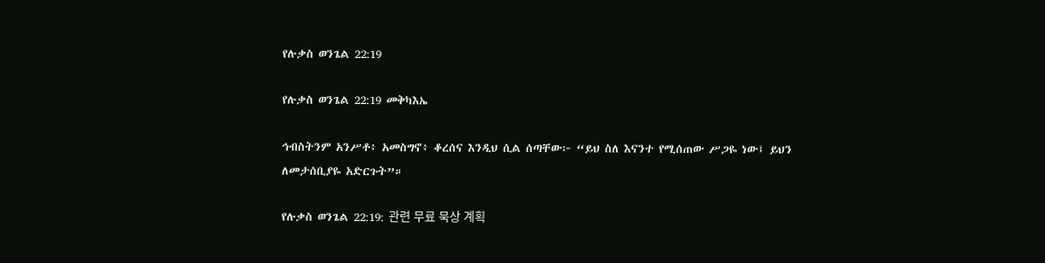የሉቃስ ወንጌል 22:19

የሉቃስ ወንጌል 22:19 መቅካእኤ

ኅብስትንም አንሥቶ፥ አመስግኖ፥ ቆረሰና እንዲህ ሲል ሰጣቸው፦ “ይህ ስለ እናንተ የሚሰጠው ሥጋዬ ነው፤ ይህን ለመታሰቢያዬ አድርጉት”።

የሉቃስ ወንጌል 22:19: 관련 무료 묵상 계획